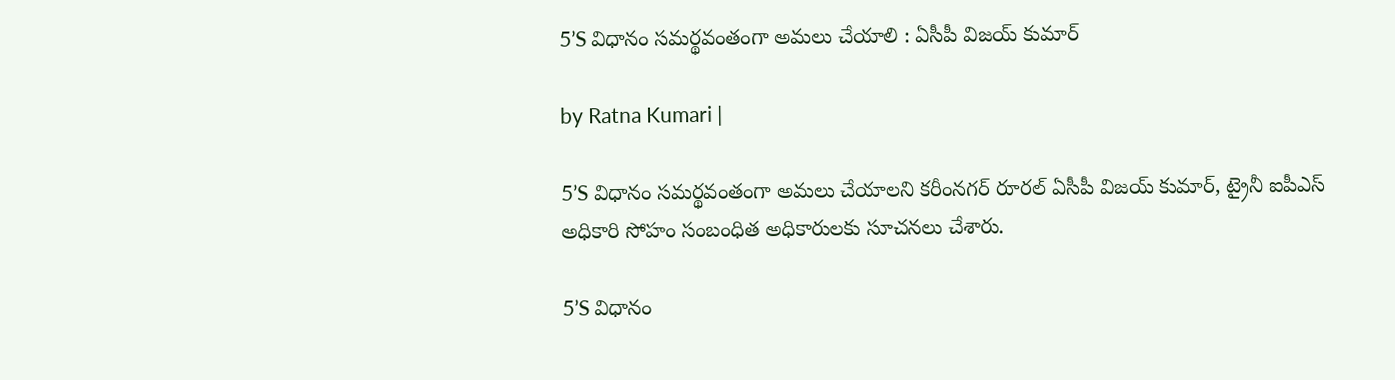5’S విధానం సమర్థవంతంగా అమలు చేయాలి : ఏసీపీ విజయ్ కుమార్

by Ratna Kumari |

5’S విధానం సమర్థవంతంగా అమలు చేయాలని కరీంనగర్ రూరల్ ఏసీపీ విజయ్ కుమార్, ట్రైనీ ఐపీఎస్ అధికారి సోహం సంబంధిత అధికారులకు సూచనలు చేశారు.

5’S విధానం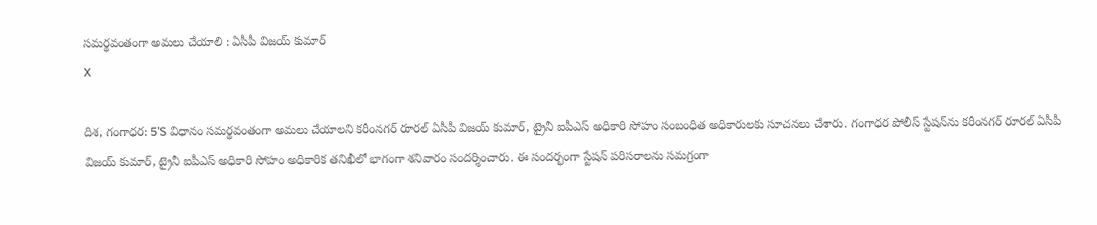సమర్థవంతంగా అమలు చేయాలి : ఏసీపీ విజయ్ కుమార్
X

దిశ, గంగాధర: 5’S విధానం సమర్థవంతంగా అమలు చేయాలని కరీంనగర్ రూరల్ ఏసీపీ విజయ్ కుమార్, ట్రైనీ ఐపీఎస్ అధికారి సోహం సంబంధిత అధికారులకు సూచనలు చేశారు. గంగాధర పోలీస్ స్టేషన్‌ను కరీంనగర్ రూరల్ ఏసీపీ విజయ్ కుమార్, ట్రైనీ ఐపీఎస్ అధికారి సోహం అధికారిక తనిఖీలో భాగంగా శనివారం సందర్శించారు. ఈ సందర్భంగా స్టేషన్ పరిసరాలను సమగ్రంగా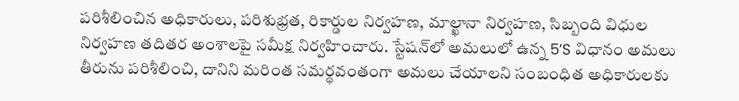పరిశీలించిన అధికారులు, పరిశుభ్రత, రికార్డుల నిర్వహణ, మాల్ఖానా నిర్వహణ, సిబ్బంది విధుల నిర్వహణ తదితర అంశాలపై సమీక్ష నిర్వహించారు. స్టేషన్‌లో అమలులో ఉన్న 5’S విధానం అమలు తీరును పరిశీలించి, దానిని మరింత సమర్థవంతంగా అమలు చేయాలని సంబంధిత అధికారులకు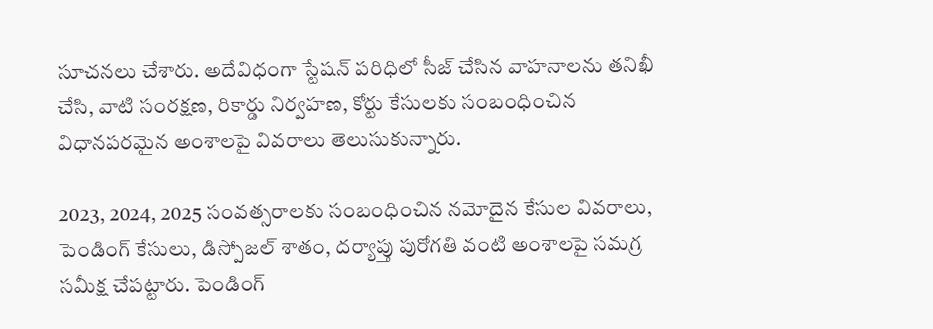సూచనలు చేశారు. అదేవిధంగా స్టేషన్ పరిధిలో సీజ్ చేసిన వాహనాలను తనిఖీ చేసి, వాటి సంరక్షణ, రికార్డు నిర్వహణ, కోర్టు కేసులకు సంబంధించిన విధానపరమైన అంశాలపై వివరాలు తెలుసుకున్నారు.

2023, 2024, 2025 సంవత్సరాలకు సంబంధించిన నమోదైన కేసుల వివరాలు, పెండింగ్ కేసులు, డిస్పోజల్ శాతం, దర్యాప్తు పురోగతి వంటి అంశాలపై సమగ్ర సమీక్ష చేపట్టారు. పెండింగ్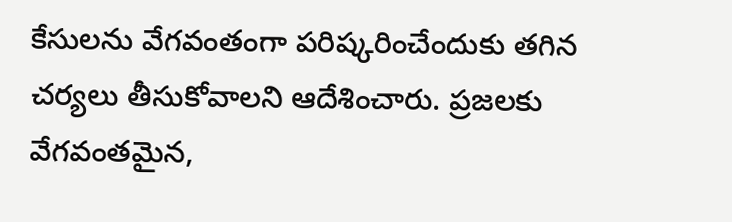కేసులను వేగవంతంగా పరిష్కరించేందుకు తగిన చర్యలు తీసుకోవాలని ఆదేశించారు. ప్రజలకు వేగవంతమైన,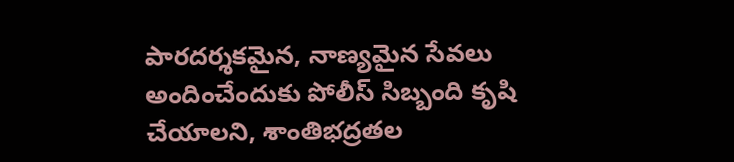పారదర్శకమైన, నాణ్యమైన సేవలు అందించేందుకు పోలీస్ సిబ్బంది కృషి చేయాలని, శాంతిభద్రతల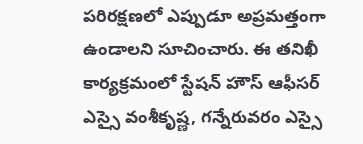పరిరక్షణలో ఎప్పుడూ అప్రమత్తంగా ఉండాలని సూచించారు. ఈ తనిఖీ కార్యక్రమంలో స్టేషన్ హౌస్ ఆఫీసర్ ఎస్సై వంశీకృష్ణ, గన్నేరువరం ఎస్సై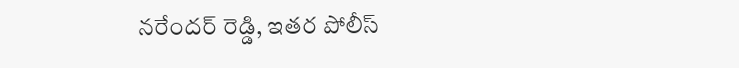నరేందర్ రెడ్డి, ఇతర పోలీస్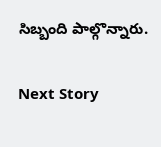సిబ్బంది పాల్గొన్నారు.

Next Story